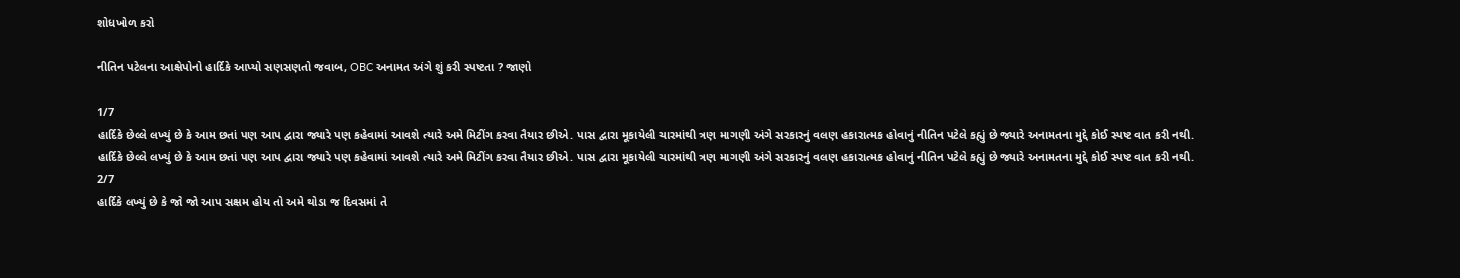શોધખોળ કરો

નીતિન પટેલના આક્ષેપોનો હાર્દિકે આપ્યો સણસણતો જવાબ, OBC અનામત અંગે શું કરી સ્પષ્ટતા ? જાણો

1/7
હાર્દિકે છેલ્લે લખ્યું છે કે આમ છતાં પણ આપ દ્વારા જ્યારે પણ કહેવામાં આવશે ત્યારે અમે મિટીંગ કરવા તૈયાર છીએ. પાસ દ્વારા મૂકાયેલી ચારમાંથી ત્રણ માગણી અંગે સરકારનું વલણ હકારાત્મક હોવાનું નીતિન પટેલે કહ્યું છે જ્યારે અનામતના મુદ્દે કોઈ સ્પષ્ટ વાત કરી નથી.
હાર્દિકે છેલ્લે લખ્યું છે કે આમ છતાં પણ આપ દ્વારા જ્યારે પણ કહેવામાં આવશે ત્યારે અમે મિટીંગ કરવા તૈયાર છીએ. પાસ દ્વારા મૂકાયેલી ચારમાંથી ત્રણ માગણી અંગે સરકારનું વલણ હકારાત્મક હોવાનું નીતિન પટેલે કહ્યું છે જ્યારે અનામતના મુદ્દે કોઈ સ્પષ્ટ વાત કરી નથી.
2/7
હાર્દિકે લખ્યું છે કે જો જો આપ સક્ષમ હોય તો અમે થોડા જ દિવસમાં તે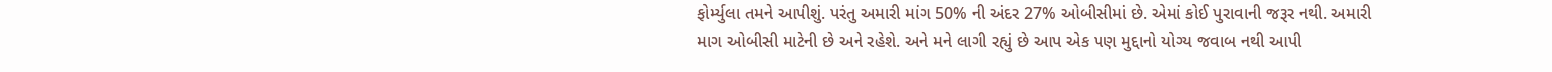ફોર્મ્યુલા તમને આપીશું. પરંતુ અમારી માંગ 50% ની અંદર 27% ઓબીસીમાં છે. એમાં કોઈ પુરાવાની જરૂર નથી. અમારી માગ ઓબીસી માટેની છે અને રહેશે. અને મને લાગી રહ્યું છે આપ એક પણ મુદ્દાનો યોગ્ય જવાબ નથી આપી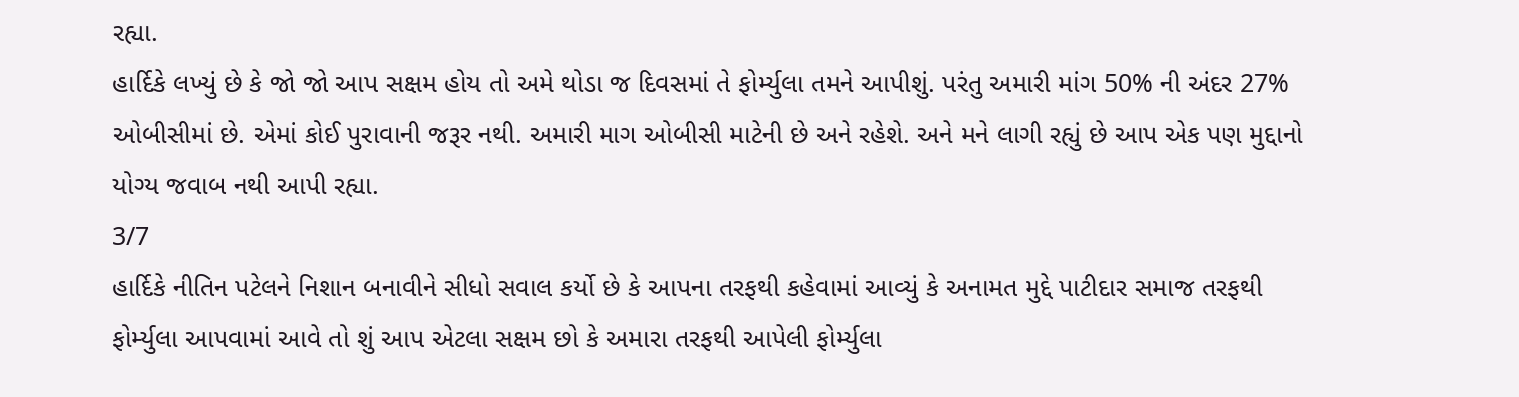રહ્યા.
હાર્દિકે લખ્યું છે કે જો જો આપ સક્ષમ હોય તો અમે થોડા જ દિવસમાં તે ફોર્મ્યુલા તમને આપીશું. પરંતુ અમારી માંગ 50% ની અંદર 27% ઓબીસીમાં છે. એમાં કોઈ પુરાવાની જરૂર નથી. અમારી માગ ઓબીસી માટેની છે અને રહેશે. અને મને લાગી રહ્યું છે આપ એક પણ મુદ્દાનો યોગ્ય જવાબ નથી આપી રહ્યા.
3/7
હાર્દિકે નીતિન પટેલને નિશાન બનાવીને સીધો સવાલ કર્યો છે કે આપના તરફથી કહેવામાં આવ્યું કે અનામત મુદ્દે પાટીદાર સમાજ તરફથી ફોર્મ્યુલા આપવામાં આવે તો શું આપ એટલા સક્ષમ છો કે અમારા તરફથી આપેલી ફોર્મ્યુલા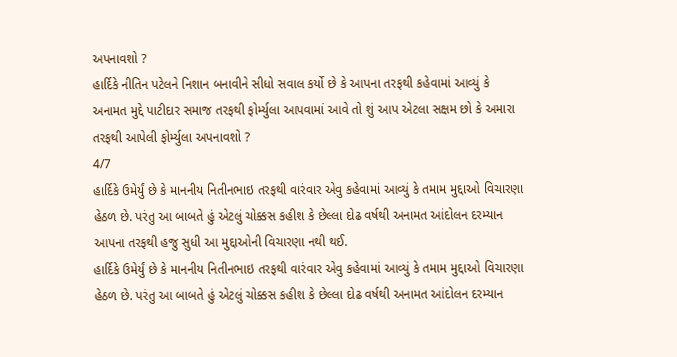અપનાવશો ?
હાર્દિકે નીતિન પટેલને નિશાન બનાવીને સીધો સવાલ કર્યો છે કે આપના તરફથી કહેવામાં આવ્યું કે અનામત મુદ્દે પાટીદાર સમાજ તરફથી ફોર્મ્યુલા આપવામાં આવે તો શું આપ એટલા સક્ષમ છો કે અમારા તરફથી આપેલી ફોર્મ્યુલા અપનાવશો ?
4/7
હાર્દિકે ઉમેર્યું છે કે માનનીય નિતીનભાઇ તરફથી વારંવાર એવુ કહેવામાં આવ્યું કે તમામ મુદ્દાઓ વિચારણા હેઠળ છે. પરંતુ આ બાબતે હું એટલું ચોક્કસ કહીશ કે છેલ્લા દોઢ વર્ષથી અનામત આંદોલન દરમ્યાન આપના તરફથી હજુ સુધી આ મુદ્દાઓની વિચારણા નથી થઈ.
હાર્દિકે ઉમેર્યું છે કે માનનીય નિતીનભાઇ તરફથી વારંવાર એવુ કહેવામાં આવ્યું કે તમામ મુદ્દાઓ વિચારણા હેઠળ છે. પરંતુ આ બાબતે હું એટલું ચોક્કસ કહીશ કે છેલ્લા દોઢ વર્ષથી અનામત આંદોલન દરમ્યાન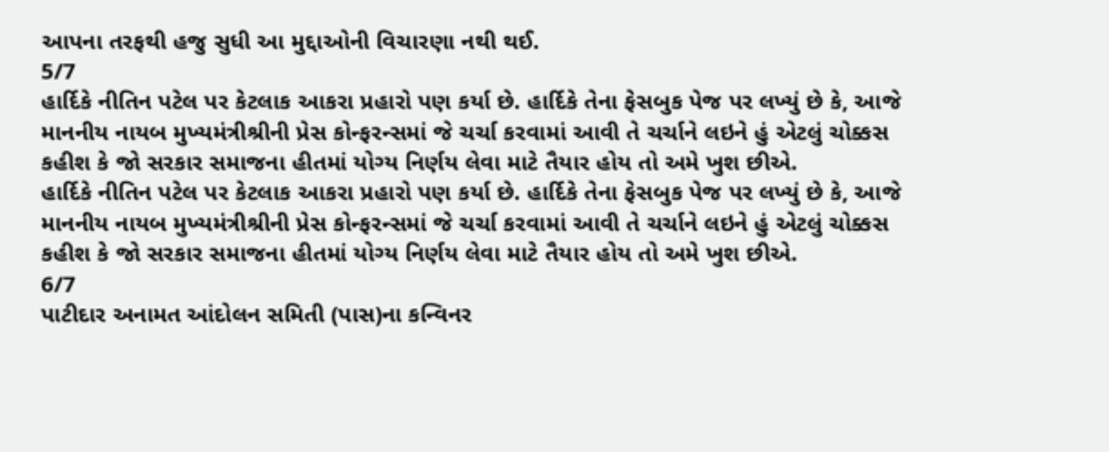આપના તરફથી હજુ સુધી આ મુદ્દાઓની વિચારણા નથી થઈ.
5/7
હાર્દિકે નીતિન પટેલ પર કેટલાક આકરા પ્રહારો પણ કર્યા છે. હાર્દિકે તેના ફેસબુક પેજ પર લખ્યું છે કે, આજે માનનીય નાયબ મુખ્યમંત્રીશ્રીની પ્રેસ કોન્ફરન્સમાં જે ચર્ચા કરવામાં આવી તે ચર્ચાને લઇને હું એટલું ચોક્કસ કહીશ કે જો સરકાર સમાજના હીતમાં યોગ્ય નિર્ણય લેવા માટે તૈયાર હોય તો અમે ખુશ છીએ.
હાર્દિકે નીતિન પટેલ પર કેટલાક આકરા પ્રહારો પણ કર્યા છે. હાર્દિકે તેના ફેસબુક પેજ પર લખ્યું છે કે, આજે માનનીય નાયબ મુખ્યમંત્રીશ્રીની પ્રેસ કોન્ફરન્સમાં જે ચર્ચા કરવામાં આવી તે ચર્ચાને લઇને હું એટલું ચોક્કસ કહીશ કે જો સરકાર સમાજના હીતમાં યોગ્ય નિર્ણય લેવા માટે તૈયાર હોય તો અમે ખુશ છીએ.
6/7
પાટીદાર અનામત આંદોલન સમિતી (પાસ)ના કન્વિનર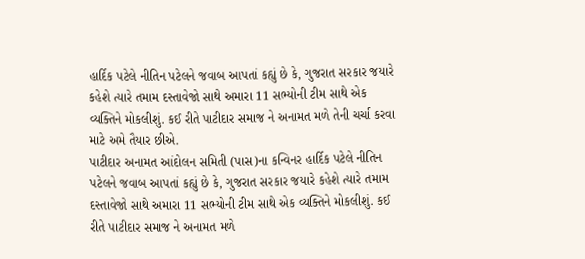હાર્દિક પટેલે નીતિન પટેલને જવાબ આપતાં કહ્યું છે કે, ગુજરાત સરકાર જયારે કહેશે ત્યારે તમામ દસ્તાવેજો સાથે અમારા 11 સભ્યોની ટીમ સાથે એક વ્યક્તિને મોકલીશું. કઈ રીતે પાટીદાર સમાજ ને અનામત મળે તેની ચર્ચા કરવા માટે અમે તૈયાર છીએ.
પાટીદાર અનામત આંદોલન સમિતી (પાસ)ના કન્વિનર હાર્દિક પટેલે નીતિન પટેલને જવાબ આપતાં કહ્યું છે કે, ગુજરાત સરકાર જયારે કહેશે ત્યારે તમામ દસ્તાવેજો સાથે અમારા 11 સભ્યોની ટીમ સાથે એક વ્યક્તિને મોકલીશું. કઈ રીતે પાટીદાર સમાજ ને અનામત મળે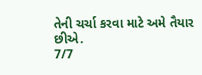તેની ચર્ચા કરવા માટે અમે તૈયાર છીએ.
7/7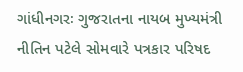ગાંધીનગરઃ ગુજરાતના નાયબ મુખ્યમંત્રી નીતિન પટેલે સોમવારે પત્રકાર પરિષદ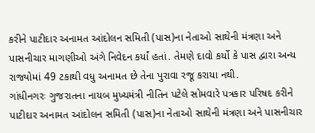કરીને પાટીદાર અનામત આંદોલન સમિતી (પાસ)ના નેતાઓ સાથેની મંત્રણા અને પાસનીચાર માગણીઓ અંગે નિવેદન કર્યાં હતાં. તેમણે દાવો કર્યો કે પાસ દ્વારા અન્ય રાજ્યોમાં 49 ટકાથી વધુ અનામત છે તેના પુરાવા રજૂ કરાયા નથી.
ગાંધીનગરઃ ગુજરાતના નાયબ મુખ્યમંત્રી નીતિન પટેલે સોમવારે પત્રકાર પરિષદ કરીને પાટીદાર અનામત આંદોલન સમિતી (પાસ)ના નેતાઓ સાથેની મંત્રણા અને પાસનીચાર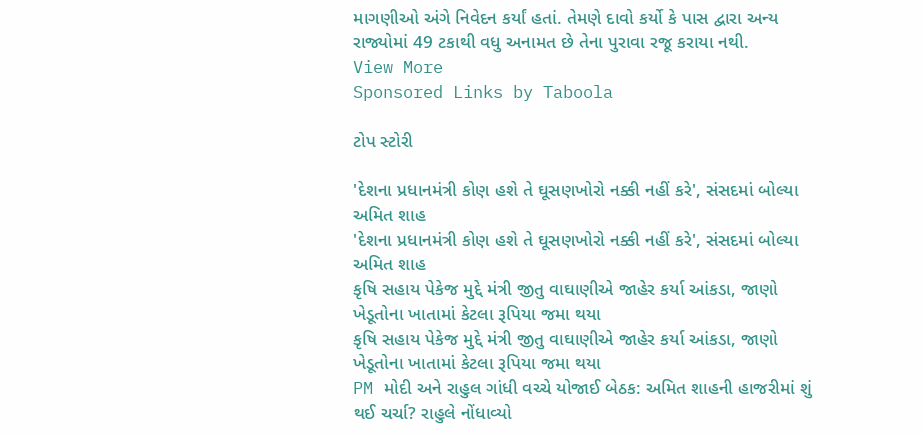માગણીઓ અંગે નિવેદન કર્યાં હતાં. તેમણે દાવો કર્યો કે પાસ દ્વારા અન્ય રાજ્યોમાં 49 ટકાથી વધુ અનામત છે તેના પુરાવા રજૂ કરાયા નથી.
View More
Sponsored Links by Taboola

ટોપ સ્ટોરી

'દેશના પ્રધાનમંત્રી કોણ હશે તે ઘૂસણખોરો નક્કી નહીં કરે', સંસદમાં બોલ્યા અમિત શાહ
'દેશના પ્રધાનમંત્રી કોણ હશે તે ઘૂસણખોરો નક્કી નહીં કરે', સંસદમાં બોલ્યા અમિત શાહ
કૃષિ સહાય પેકેજ મુદ્દે મંત્રી જીતુ વાઘાણીએ જાહેર કર્યા આંકડા, જાણો ખેડૂતોના ખાતામાં કેટલા રૂપિયા જમા થયા
કૃષિ સહાય પેકેજ મુદ્દે મંત્રી જીતુ વાઘાણીએ જાહેર કર્યા આંકડા, જાણો ખેડૂતોના ખાતામાં કેટલા રૂપિયા જમા થયા
PM મોદી અને રાહુલ ગાંધી વચ્ચે યોજાઈ બેઠક: અમિત શાહની હાજરીમાં શું થઈ ચર્ચા? રાહુલે નોંધાવ્યો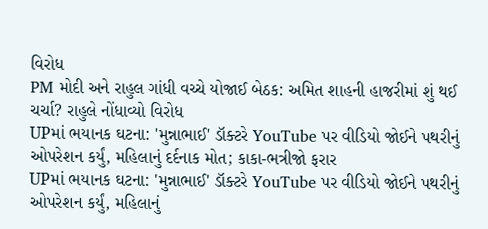વિરોધ
PM મોદી અને રાહુલ ગાંધી વચ્ચે યોજાઈ બેઠક: અમિત શાહની હાજરીમાં શું થઈ ચર્ચા? રાહુલે નોંધાવ્યો વિરોધ
UPમાં ભયાનક ઘટના: 'મુન્નાભાઈ' ડૉક્ટરે YouTube પર વીડિયો જોઈને પથરીનું ઓપરેશન કર્યું, મહિલાનું દર્દનાક મોત; કાકા-ભત્રીજો ફરાર
UPમાં ભયાનક ઘટના: 'મુન્નાભાઈ' ડૉક્ટરે YouTube પર વીડિયો જોઈને પથરીનું ઓપરેશન કર્યું, મહિલાનું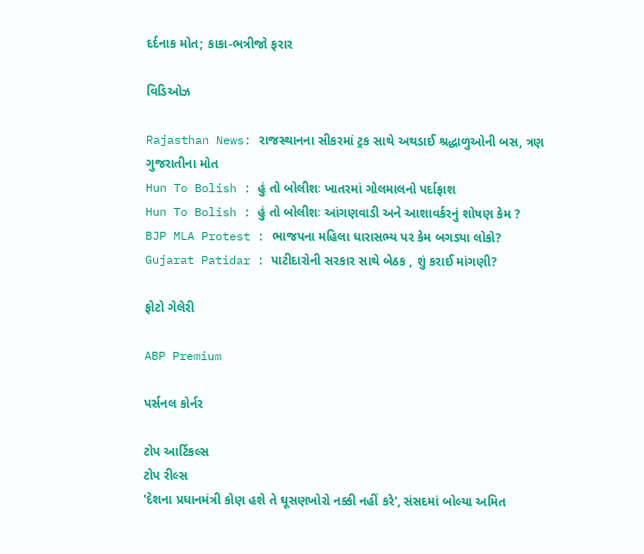દર્દનાક મોત; કાકા-ભત્રીજો ફરાર

વિડિઓઝ

Rajasthan News: રાજસ્થાનના સીકરમાં ટ્રક સાથે અથડાઈ શ્રદ્ધાળુઓની બસ, ત્રણ ગુજરાતીના મોત
Hun To Bolish : હું તો બોલીશઃ ખાતરમાં ગોલમાલનો પર્દાફાશ
Hun To Bolish : હું તો બોલીશઃ આંગણવાડી અને આશાવર્કરનું શોષણ કેમ ?
BJP MLA Protest : ભાજપના મહિલા ધારાસભ્ય પર કેમ બગડ્યા લોકો?
Gujarat Patidar : પાટીદારોની સરકાર સાથે બેઠક , શું કરાઈ માંગણી?

ફોટો ગેલેરી

ABP Premium

પર્સનલ કોર્નર

ટોપ આર્ટિકલ્સ
ટોપ રીલ્સ
'દેશના પ્રધાનમંત્રી કોણ હશે તે ઘૂસણખોરો નક્કી નહીં કરે', સંસદમાં બોલ્યા અમિત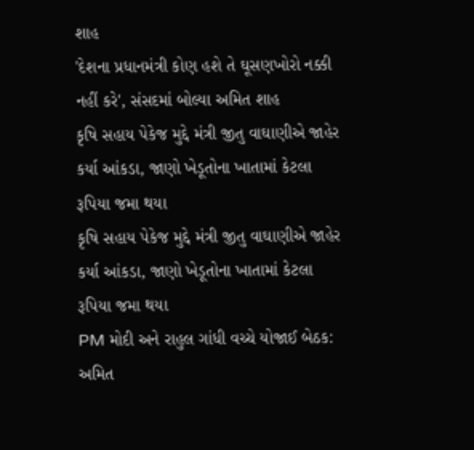શાહ
'દેશના પ્રધાનમંત્રી કોણ હશે તે ઘૂસણખોરો નક્કી નહીં કરે', સંસદમાં બોલ્યા અમિત શાહ
કૃષિ સહાય પેકેજ મુદ્દે મંત્રી જીતુ વાઘાણીએ જાહેર કર્યા આંકડા, જાણો ખેડૂતોના ખાતામાં કેટલા રૂપિયા જમા થયા
કૃષિ સહાય પેકેજ મુદ્દે મંત્રી જીતુ વાઘાણીએ જાહેર કર્યા આંકડા, જાણો ખેડૂતોના ખાતામાં કેટલા રૂપિયા જમા થયા
PM મોદી અને રાહુલ ગાંધી વચ્ચે યોજાઈ બેઠક: અમિત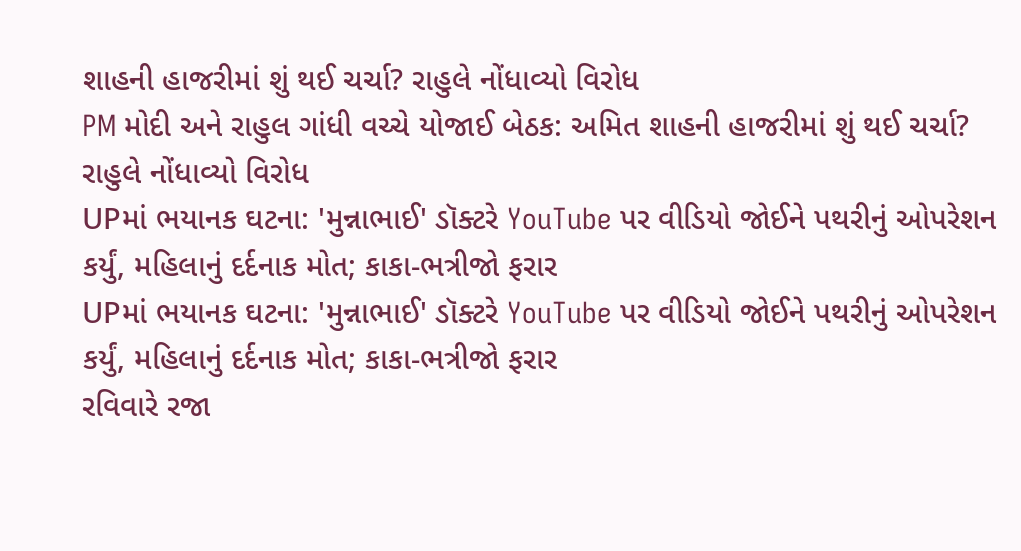શાહની હાજરીમાં શું થઈ ચર્ચા? રાહુલે નોંધાવ્યો વિરોધ
PM મોદી અને રાહુલ ગાંધી વચ્ચે યોજાઈ બેઠક: અમિત શાહની હાજરીમાં શું થઈ ચર્ચા? રાહુલે નોંધાવ્યો વિરોધ
UPમાં ભયાનક ઘટના: 'મુન્નાભાઈ' ડૉક્ટરે YouTube પર વીડિયો જોઈને પથરીનું ઓપરેશન કર્યું, મહિલાનું દર્દનાક મોત; કાકા-ભત્રીજો ફરાર
UPમાં ભયાનક ઘટના: 'મુન્નાભાઈ' ડૉક્ટરે YouTube પર વીડિયો જોઈને પથરીનું ઓપરેશન કર્યું, મહિલાનું દર્દનાક મોત; કાકા-ભત્રીજો ફરાર
રવિવારે રજા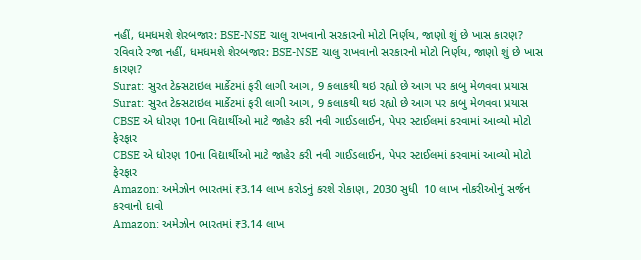નહીં, ધમધમશે શેરબજાર: BSE-NSE ચાલુ રાખવાનો સરકારનો મોટો નિર્ણય, જાણો શું છે ખાસ કારણ?
રવિવારે રજા નહીં, ધમધમશે શેરબજાર: BSE-NSE ચાલુ રાખવાનો સરકારનો મોટો નિર્ણય, જાણો શું છે ખાસ કારણ?
Surat: સુરત ટેક્સટાઇલ માર્કેટમાં ફરી લાગી આગ, 9 કલાકથી થઇ રહ્યો છે આગ પર કાબુ મેળવવા પ્રયાસ
Surat: સુરત ટેક્સટાઇલ માર્કેટમાં ફરી લાગી આગ, 9 કલાકથી થઇ રહ્યો છે આગ પર કાબુ મેળવવા પ્રયાસ
CBSE એ ધોરણ 10ના વિદ્યાર્થીઓ માટે જાહેર કરી નવી ગાઈડલાઈન, પેપર સ્ટાઈલમાં કરવામાં આવ્યો મોટો ફેરફાર
CBSE એ ધોરણ 10ના વિદ્યાર્થીઓ માટે જાહેર કરી નવી ગાઈડલાઈન, પેપર સ્ટાઈલમાં કરવામાં આવ્યો મોટો ફેરફાર
Amazon: અમેઝોન ભારતમાં ₹3.14 લાખ કરોડનું કરશે રોકાણ, 2030 સુધી  10 લાખ નોકરીઓનું સર્જન કરવાનો દાવો
Amazon: અમેઝોન ભારતમાં ₹3.14 લાખ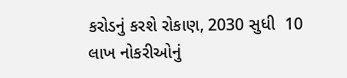કરોડનું કરશે રોકાણ, 2030 સુધી  10 લાખ નોકરીઓનું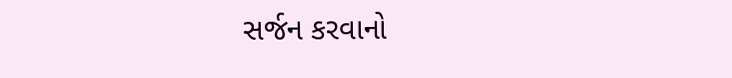સર્જન કરવાનો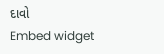દાવો
Embed widget